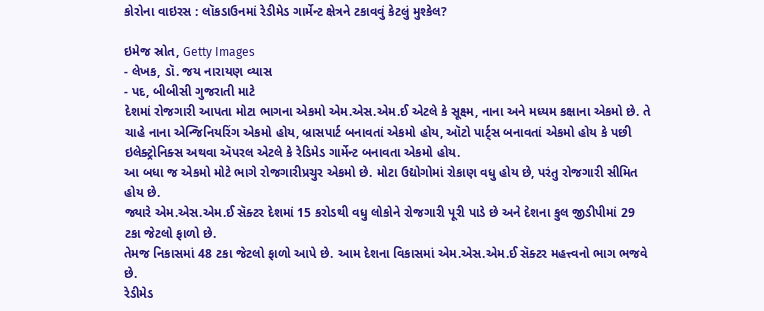કોરોના વાઇરસ : લૉકડાઉનમાં રેડીમેડ ગાર્મેન્ટ ક્ષેત્રને ટકાવવું કેટલું મુશ્કેલ?

ઇમેજ સ્રોત, Getty Images
- લેખક, ડૉ. જય નારાયણ વ્યાસ
- પદ, બીબીસી ગુજરાતી માટે
દેશમાં રોજગારી આપતા મોટા ભાગના એકમો એમ.એસ.એમ.ઈ એટલે કે સૂક્ષ્મ, નાના અને મધ્યમ કક્ષાના એકમો છે. તે ચાહે નાના એન્જિનિયરિંગ એકમો હોય, બ્રાસપાર્ટ બનાવતાં એકમો હોય, ઑટો પાર્ટ્સ બનાવતાં એકમો હોય કે પછી ઇલેક્ટ્રોનિક્સ અથવા ઍપરલ એટલે કે રેડિમેડ ગાર્મેન્ટ બનાવતા એકમો હોય.
આ બધા જ એકમો મોટે ભાગે રોજગારીપ્રચુર એકમો છે. મોટા ઉદ્યોગોમાં રોકાણ વધુ હોય છે, પરંતુ રોજગારી સીમિત હોય છે.
જ્યારે એમ.એસ.એમ.ઈ સૅક્ટર દેશમાં 15 કરોડથી વધુ લોકોને રોજગારી પૂરી પાડે છે અને દેશના કુલ જીડીપીમાં 29 ટકા જેટલો ફાળો છે.
તેમજ નિકાસમાં 48 ટકા જેટલો ફાળો આપે છે. આમ દેશના વિકાસમાં એમ.એસ.એમ.ઈ સૅક્ટર મહત્ત્વનો ભાગ ભજવે છે.
રેડીમેડ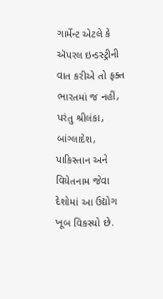ગાર્મેન્ટ એટલે કે ઍપરલ ઇન્ડસ્ટ્રીની વાત કરીએ તો ફક્ત ભારતમાં જ નહીં, પરંતુ શ્રીલંકા, બાંગ્લાદેશ, પાકિસ્તાન અને વિયેતનામ જેવા દેશોમાં આ ઉદ્યોગ ખૂબ વિકસ્યો છે.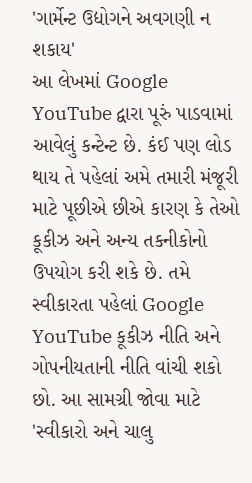'ગાર્મેન્ટ ઉદ્યોગને અવગણી ન શકાય'
આ લેખમાં Google YouTube દ્વારા પૂરું પાડવામાં આવેલું કન્ટેન્ટ છે. કંઈ પણ લોડ થાય તે પહેલાં અમે તમારી મંજૂરી માટે પૂછીએ છીએ કારણ કે તેઓ કૂકીઝ અને અન્ય તકનીકોનો ઉપયોગ કરી શકે છે. તમે સ્વીકારતા પહેલાં Google YouTube કૂકીઝ નીતિ અને ગોપનીયતાની નીતિ વાંચી શકો છો. આ સામગ્રી જોવા માટે 'સ્વીકારો અને ચાલુ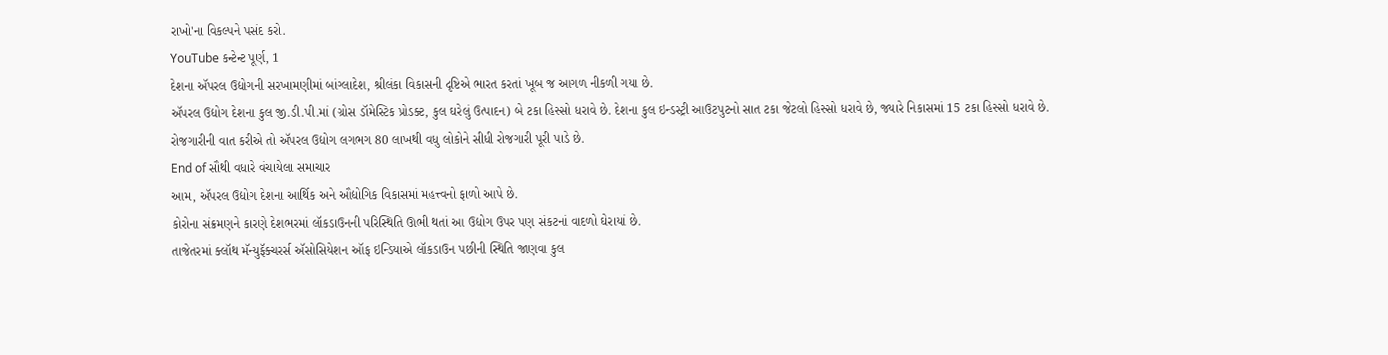રાખો'ના વિકલ્પને પસંદ કરો.
YouTube કન્ટેન્ટ પૂર્ણ, 1
દેશના ઍપરલ ઉદ્યોગની સરખામણીમાં બાંગ્લાદેશ, શ્રીલંકા વિકાસની દૃષ્ટિએ ભારત કરતાં ખૂબ જ આગળ નીકળી ગયા છે.
ઍપરલ ઉદ્યોગ દેશના કુલ જી.ડી.પી.માં (ગ્રોસ ડૉમેસ્ટિક પ્રોડક્ટ, કુલ ઘરેલું ઉત્પાદન) બે ટકા હિસ્સો ધરાવે છે. દેશના કુલ ઇન્ડસ્ટ્રી આઉટપુટનો સાત ટકા જેટલો હિસ્સો ધરાવે છે, જ્યારે નિકાસમાં 15 ટકા હિસ્સો ધરાવે છે.
રોજગારીની વાત કરીએ તો ઍપરલ ઉદ્યોગ લગભગ 80 લાખથી વધુ લોકોને સીધી રોજગારી પૂરી પાડે છે.
End of સૌથી વધારે વંચાયેલા સમાચાર
આમ, ઍપરલ ઉદ્યોગ દેશના આર્થિક અને ઔદ્યોગિક વિકાસમાં મહત્ત્વનો ફાળો આપે છે.
કોરોના સંક્રમણને કારણે દેશભરમાં લૉકડાઉનની પરિસ્થિતિ ઊભી થતાં આ ઉદ્યોગ ઉપર પણ સંકટનાં વાદળો ઘેરાયાં છે.
તાજેતરમાં ક્લૉથ મૅન્યુફૅક્ચરર્સ ઍસોસિયેશન ઑફ ઇન્ડિયાએ લૉકડાઉન પછીની સ્થિતિ જાણવા કુલ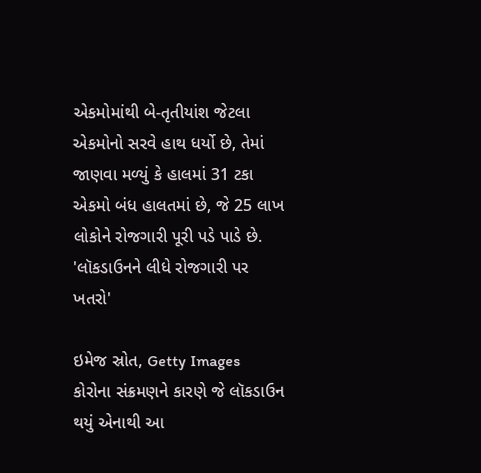એકમોમાંથી બે-તૃતીયાંશ જેટલા એકમોનો સરવે હાથ ધર્યો છે, તેમાં જાણવા મળ્યું કે હાલમાં 31 ટકા એકમો બંધ હાલતમાં છે, જે 25 લાખ લોકોને રોજગારી પૂરી પડે પાડે છે.
'લૉકડાઉનને લીધે રોજગારી પર ખતરો'

ઇમેજ સ્રોત, Getty Images
કોરોના સંક્રમણને કારણે જે લૉકડાઉન થયું એનાથી આ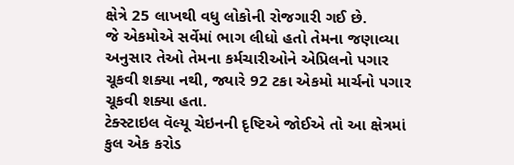ક્ષેત્રે 25 લાખથી વધુ લોકોની રોજગારી ગઈ છે.
જે એકમોએ સર્વેમાં ભાગ લીધો હતો તેમના જણાવ્યા અનુસાર તેઓ તેમના કર્મચારીઓને એપ્રિલનો પગાર ચૂકવી શક્યા નથી, જ્યારે 92 ટકા એકમો માર્ચનો પગાર ચૂકવી શક્યા હતા.
ટેક્સ્ટાઇલ વૅલ્યૂ ચેઇનની દૃષ્ટિએ જોઈએ તો આ ક્ષેત્રમાં કુલ એક કરોડ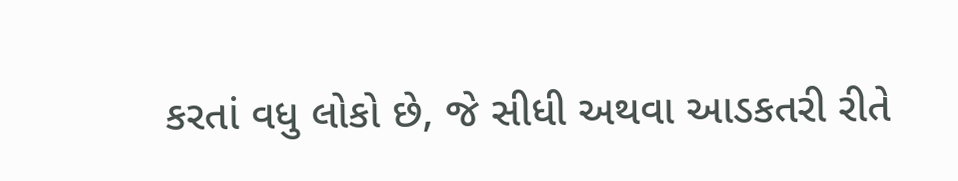કરતાં વધુ લોકો છે, જે સીધી અથવા આડકતરી રીતે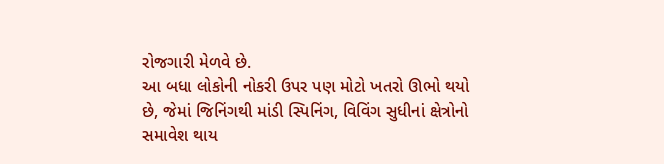રોજગારી મેળવે છે.
આ બધા લોકોની નોકરી ઉપર પણ મોટો ખતરો ઊભો થયો છે, જેમાં જિનિંગથી માંડી સ્પિનિંગ, વિવિંગ સુધીનાં ક્ષેત્રોનો સમાવેશ થાય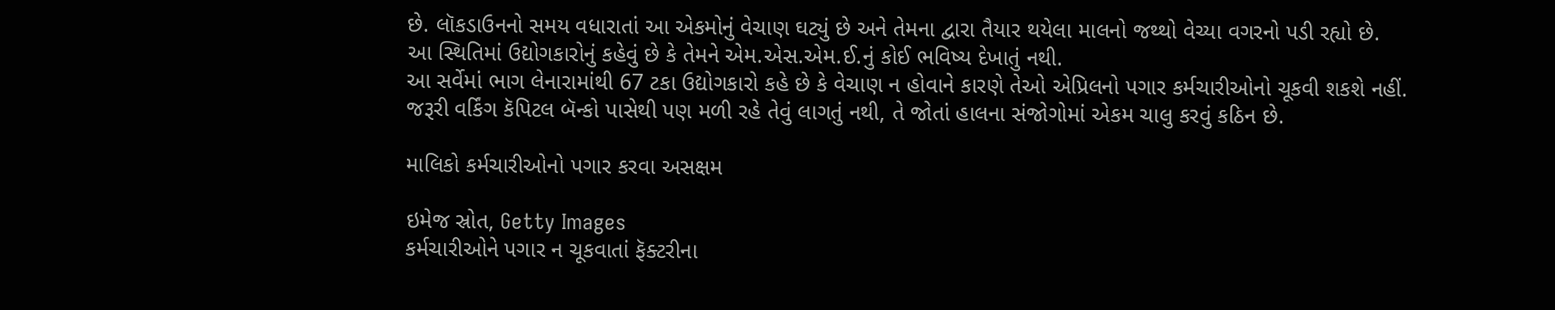છે. લૉકડાઉનનો સમય વધારાતાં આ એકમોનું વેચાણ ઘટ્યું છે અને તેમના દ્વારા તૈયાર થયેલા માલનો જથ્થો વેચ્યા વગરનો પડી રહ્યો છે.
આ સ્થિતિમાં ઉદ્યોગકારોનું કહેવું છે કે તેમને એમ.એસ.એમ.ઈ.નું કોઈ ભવિષ્ય દેખાતું નથી.
આ સર્વેમાં ભાગ લેનારામાંથી 67 ટકા ઉદ્યોગકારો કહે છે કે વેચાણ ન હોવાને કારણે તેઓ એપ્રિલનો પગાર કર્મચારીઓનો ચૂકવી શકશે નહીં.
જરૂરી વર્કિંગ કૅપિટલ બૅન્કો પાસેથી પણ મળી રહે તેવું લાગતું નથી, તે જોતાં હાલના સંજોગોમાં એકમ ચાલુ કરવું કઠિન છે.

માલિકો કર્મચારીઓનો પગાર કરવા અસક્ષમ

ઇમેજ સ્રોત, Getty Images
કર્મચારીઓને પગાર ન ચૂકવાતાં ફૅક્ટરીના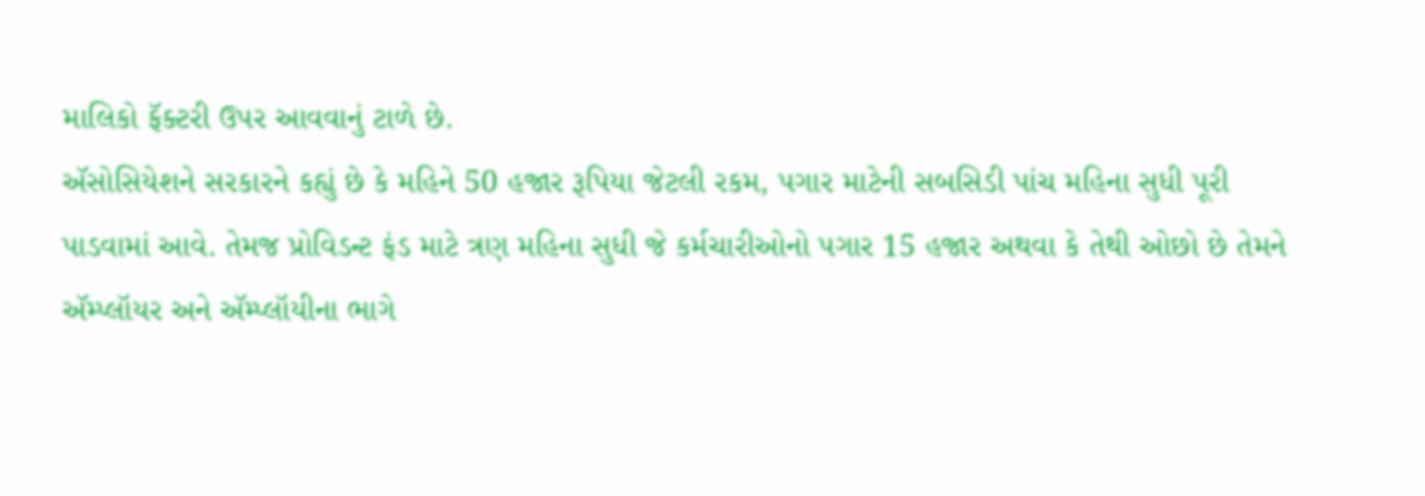માલિકો ફૅક્ટરી ઉપર આવવાનું ટાળે છે.
ઍસોસિયેશને સરકારને કહ્યું છે કે મહિને 50 હજાર રૂપિયા જેટલી રકમ, પગાર માટેની સબસિડી પાંચ મહિના સુધી પૂરી પાડવામાં આવે. તેમજ પ્રોવિડન્ટ ફંડ માટે ત્રણ મહિના સુધી જે કર્મચારીઓનો પગાર 15 હજાર અથવા કે તેથી ઓછો છે તેમને ઍમ્પ્લૉયર અને ઍમ્પ્લૉયીના ભાગે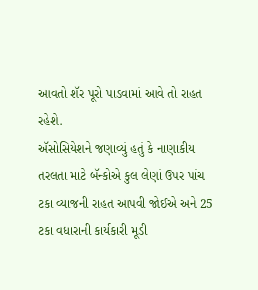આવતો શૅર પૂરો પાડવામાં આવે તો રાહત રહેશે.
ઍસોસિયેશને જણાવ્યું હતું કે નાણાકીય તરલતા માટે બૅન્કોએ કુલ લેણાં ઉપર પાંચ ટકા વ્યાજની રાહત આપવી જોઈએ અને 25 ટકા વધારાની કાર્યકારી મૂડી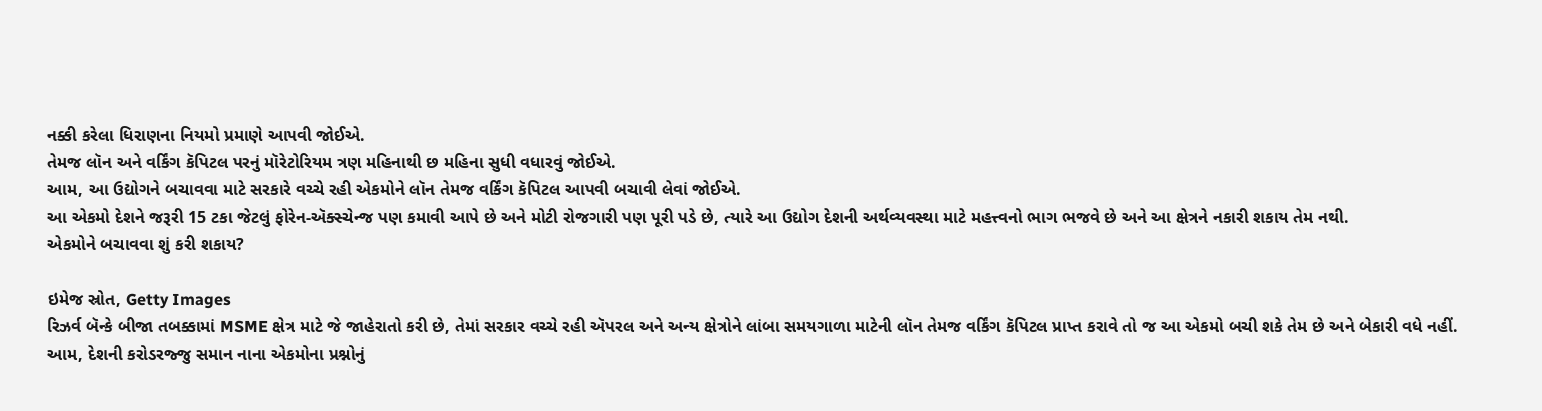નક્કી કરેલા ધિરાણના નિયમો પ્રમાણે આપવી જોઈએ.
તેમજ લૉન અને વર્કિંગ કૅપિટલ પરનું મૉરેટોરિયમ ત્રણ મહિનાથી છ મહિના સુધી વધારવું જોઈએ.
આમ, આ ઉદ્યોગને બચાવવા માટે સરકારે વચ્ચે રહી એકમોને લૉન તેમજ વર્કિંગ કૅપિટલ આપવી બચાવી લેવાં જોઈએ.
આ એકમો દેશને જરૂરી 15 ટકા જેટલું ફોરેન-ઍક્સ્ચેન્જ પણ કમાવી આપે છે અને મોટી રોજગારી પણ પૂરી પડે છે, ત્યારે આ ઉદ્યોગ દેશની અર્થવ્યવસ્થા માટે મહત્ત્વનો ભાગ ભજવે છે અને આ ક્ષેત્રને નકારી શકાય તેમ નથી.
એકમોને બચાવવા શું કરી શકાય?

ઇમેજ સ્રોત, Getty Images
રિઝર્વ બૅન્કે બીજા તબક્કામાં MSME ક્ષેત્ર માટે જે જાહેરાતો કરી છે, તેમાં સરકાર વચ્ચે રહી ઍપરલ અને અન્ય ક્ષેત્રોને લાંબા સમયગાળા માટેની લૉન તેમજ વર્કિંગ કૅપિટલ પ્રાપ્ત કરાવે તો જ આ એકમો બચી શકે તેમ છે અને બેકારી વધે નહીં.
આમ, દેશની કરોડરજ્જુ સમાન નાના એકમોના પ્રશ્નોનું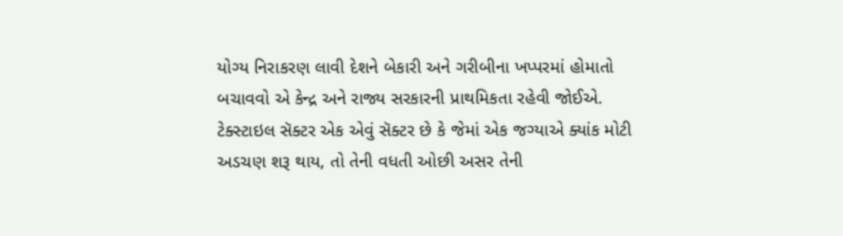યોગ્ય નિરાકરણ લાવી દેશને બેકારી અને ગરીબીના ખપ્પરમાં હોમાતો બચાવવો એ કેન્દ્ર અને રાજ્ય સરકારની પ્રાથમિકતા રહેવી જોઈએ.
ટેક્સ્ટાઇલ સૅક્ટર એક એવું સૅક્ટર છે કે જેમાં એક જગ્યાએ ક્યાંક મોટી અડચણ શરૂ થાય, તો તેની વધતી ઓછી અસર તેની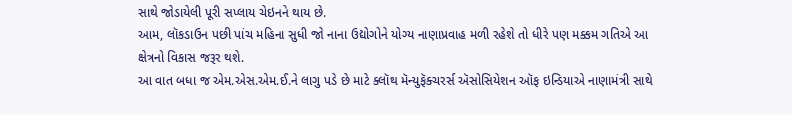સાથે જોડાયેલી પૂરી સપ્લાય ચેઇનને થાય છે.
આમ, લૉકડાઉન પછી પાંચ મહિના સુધી જો નાના ઉદ્યોગોને યોગ્ય નાણાપ્રવાહ મળી રહેશે તો ધીરે પણ મક્કમ ગતિએ આ ક્ષેત્રનો વિકાસ જરૂર થશે.
આ વાત બધા જ એમ.એસ.એમ.ઈ.ને લાગુ પડે છે માટે ક્લૉથ મૅન્યુફૅક્ચરર્સ ઍસોસિયેશન ઑફ ઇન્ડિયાએ નાણામંત્રી સાથે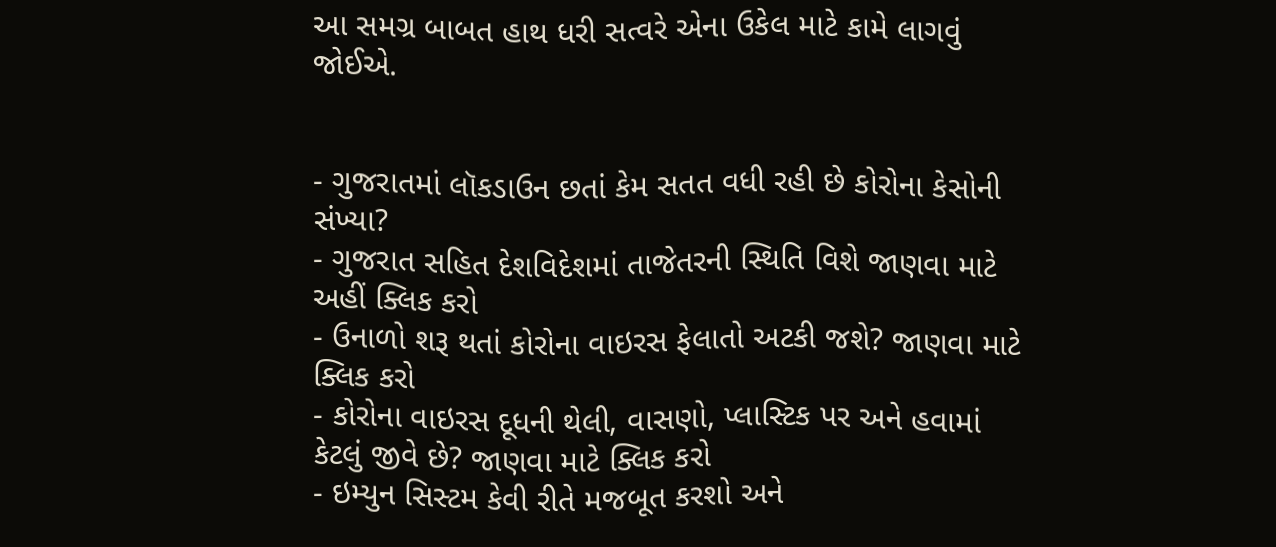આ સમગ્ર બાબત હાથ ધરી સત્વરે એના ઉકેલ માટે કામે લાગવું જોઈએ.


- ગુજરાતમાં લૉકડાઉન છતાં કેમ સતત વધી રહી છે કોરોના કેસોની સંખ્યા?
- ગુજરાત સહિત દેશવિદેશમાં તાજેતરની સ્થિતિ વિશે જાણવા માટે અહીં ક્લિક કરો
- ઉનાળો શરૂ થતાં કોરોના વાઇરસ ફેલાતો અટકી જશે? જાણવા માટે ક્લિક કરો
- કોરોના વાઇરસ દૂધની થેલી, વાસણો, પ્લાસ્ટિક પર અને હવામાં કેટલું જીવે છે? જાણવા માટે ક્લિક કરો
- ઇમ્યુન સિસ્ટમ કેવી રીતે મજબૂત કરશો અને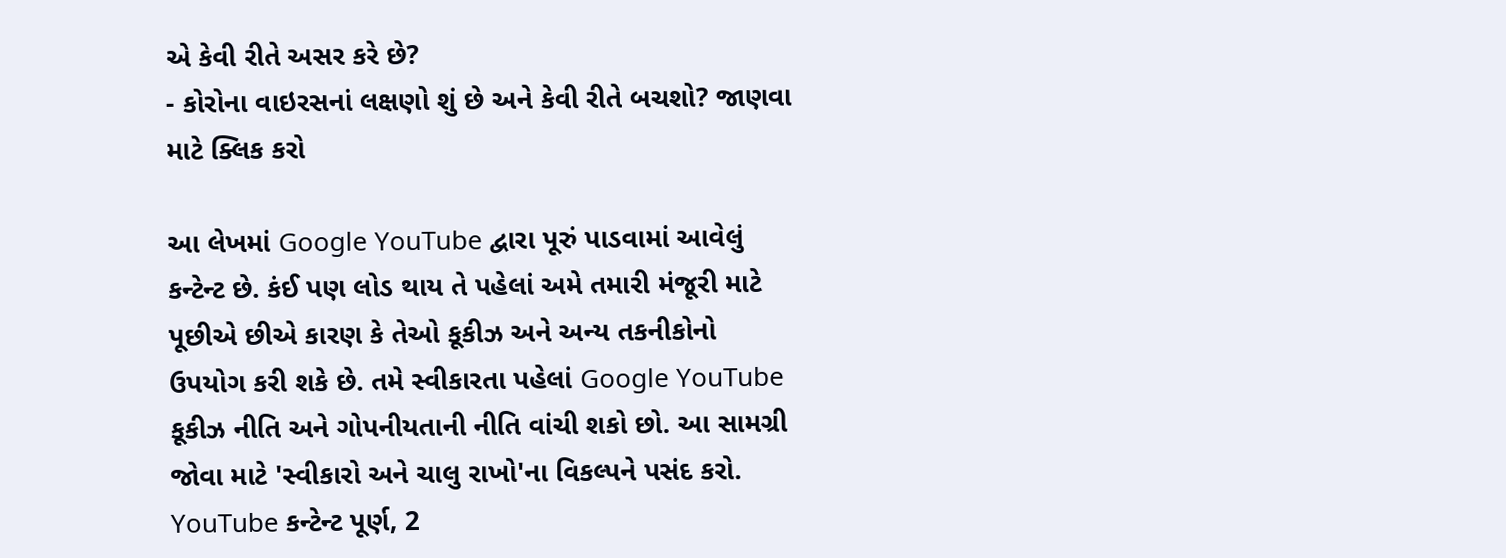એ કેવી રીતે અસર કરે છે?
- કોરોના વાઇરસનાં લક્ષણો શું છે અને કેવી રીતે બચશો? જાણવા માટે ક્લિક કરો

આ લેખમાં Google YouTube દ્વારા પૂરું પાડવામાં આવેલું કન્ટેન્ટ છે. કંઈ પણ લોડ થાય તે પહેલાં અમે તમારી મંજૂરી માટે પૂછીએ છીએ કારણ કે તેઓ કૂકીઝ અને અન્ય તકનીકોનો ઉપયોગ કરી શકે છે. તમે સ્વીકારતા પહેલાં Google YouTube કૂકીઝ નીતિ અને ગોપનીયતાની નીતિ વાંચી શકો છો. આ સામગ્રી જોવા માટે 'સ્વીકારો અને ચાલુ રાખો'ના વિકલ્પને પસંદ કરો.
YouTube કન્ટેન્ટ પૂર્ણ, 2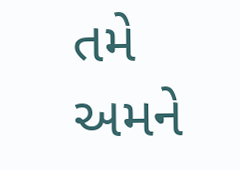તમે અમને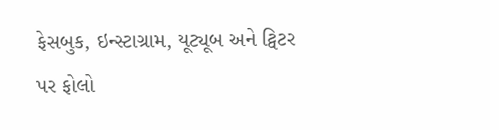ફેસબુક, ઇન્સ્ટાગ્રામ, યૂટ્યૂબ અને ટ્વિટર પર ફોલો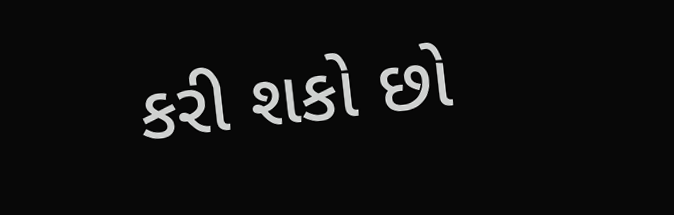કરી શકો છો